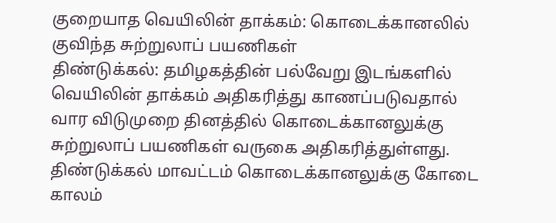குறையாத வெயிலின் தாக்கம்: கொடைக்கானலில் குவிந்த சுற்றுலாப் பயணிகள்
திண்டுக்கல்: தமிழகத்தின் பல்வேறு இடங்களில் வெயிலின் தாக்கம் அதிகரித்து காணப்படுவதால் வார விடுமுறை தினத்தில் கொடைக்கானலுக்கு சுற்றுலாப் பயணிகள் வருகை அதிகரித்துள்ளது.
திண்டுக்கல் மாவட்டம் கொடைக்கானலுக்கு கோடை காலம்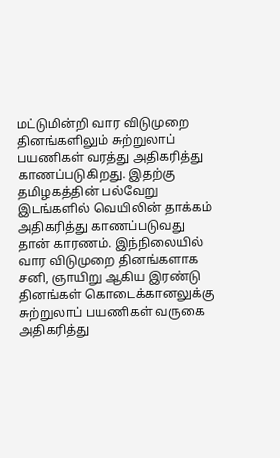மட்டுமின்றி வார விடுமுறை தினங்களிலும் சுற்றுலாப் பயணிகள் வரத்து அதிகரித்து காணப்படுகிறது. இதற்கு தமிழகத்தின் பல்வேறு இடங்களில் வெயிலின் தாக்கம் அதிகரித்து காணப்படுவது தான் காரணம். இந்நிலையில் வார விடுமுறை தினங்களாக சனி, ஞாயிறு ஆகிய இரண்டு தினங்கள் கொடைக்கானலுக்கு சுற்றுலாப் பயணிகள் வருகை அதிகரித்து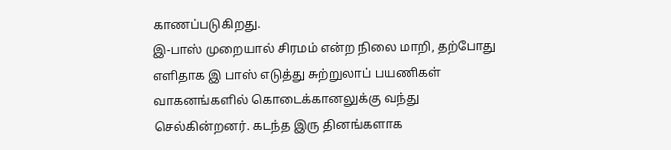காணப்படுகிறது.
இ-பாஸ் முறையால் சிரமம் என்ற நிலை மாறி, தற்போது எளிதாக இ பாஸ் எடுத்து சுற்றுலாப் பயணிகள் வாகனங்களில் கொடைக்கானலுக்கு வந்து செல்கின்றனர். கடந்த இரு தினங்களாக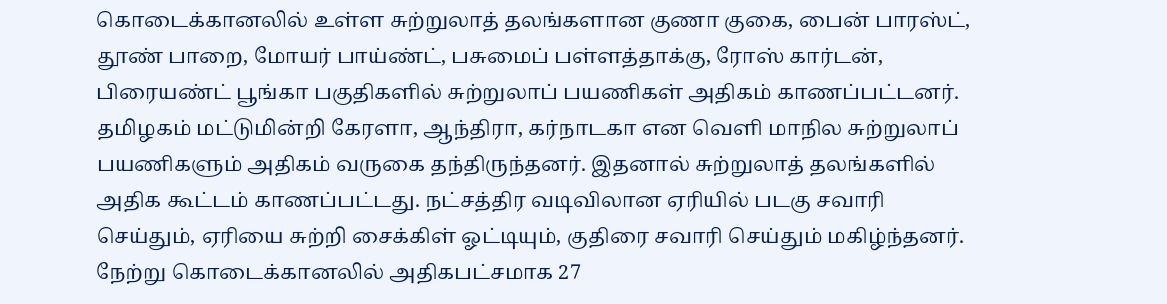கொடைக்கானலில் உள்ள சுற்றுலாத் தலங்களான குணா குகை, பைன் பாரஸ்ட், தூண் பாறை, மோயர் பாய்ண்ட், பசுமைப் பள்ளத்தாக்கு, ரோஸ் கார்டன், பிரையண்ட் பூங்கா பகுதிகளில் சுற்றுலாப் பயணிகள் அதிகம் காணப்பட்டனர்.
தமிழகம் மட்டுமின்றி கேரளா, ஆந்திரா, கர்நாடகா என வெளி மாநில சுற்றுலாப் பயணிகளும் அதிகம் வருகை தந்திருந்தனர். இதனால் சுற்றுலாத் தலங்களில் அதிக கூட்டம் காணப்பட்டது. நட்சத்திர வடிவிலான ஏரியில் படகு சவாரி செய்தும், ஏரியை சுற்றி சைக்கிள் ஓட்டியும், குதிரை சவாரி செய்தும் மகிழ்ந்தனர்.
நேற்று கொடைக்கானலில் அதிகபட்சமாக 27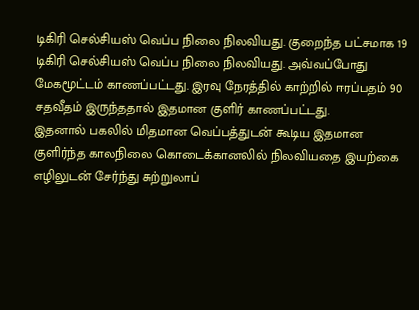டிகிரி செல்சியஸ் வெப்ப நிலை நிலவியது. குறைந்த பட்சமாக 19 டிகிரி செல்சியஸ் வெப்ப நிலை நிலவியது. அவ்வப்போது மேகமூட்டம் காணப்பட்டது. இரவு நேரத்தில் காற்றில் ஈரப்பதம் 90 சதவீதம் இருந்ததால் இதமான குளிர் காணப்பட்டது.
இதனால் பகலில் மிதமான வெப்பத்துடன் கூடிய இதமான குளிர்ந்த காலநிலை கொடைக்கானலில் நிலவியதை இயற்கை எழிலுடன் சேர்ந்து சுற்றுலாப்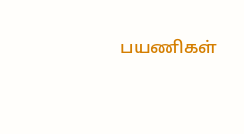பயணிகள்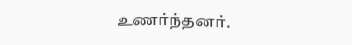உணர்ந்தனர்.